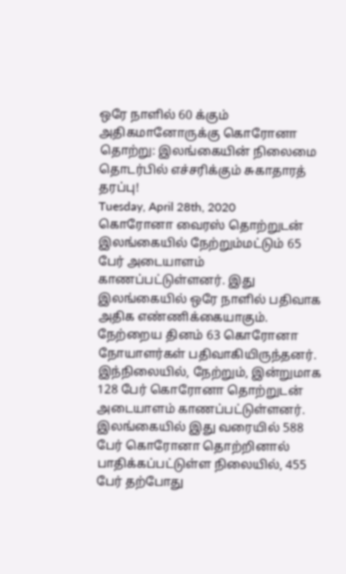ஒரே நாளில் 60 க்கும் அதிகமானோருக்கு கொரோனா தொற்று: இலங்கையின் நிலைமை தொடர்பில் எச்சரிக்கும் சுகாதாரத் தரப்பு!
Tuesday, April 28th, 2020
கொரோனா வைரஸ் தொற்றுடன் இலங்கையில் நேற்றும்மட்டும் 65 பேர் அடையாளம் காணப்பட்டுள்ளனர். இது இலங்கையில் ஒரே நாளில் பதிவாக அதிக எண்ணிக்கையாகும்.
நேற்றைய தினம் 63 கொரோனா நோயாளர்கள் பதிவாகியிருந்தனர். இந்நிலையில், நேற்றும், இன்றுமாக 128 பேர் கொரோனா தொற்றுடன் அடையாளம் காணப்பட்டுள்ளனர்.
இலங்கையில் இது வரையில் 588 பேர் கொரோனா தொற்றினால் பாதிக்கப்பட்டுள்ள நிலையில், 455 பேர் தற்போது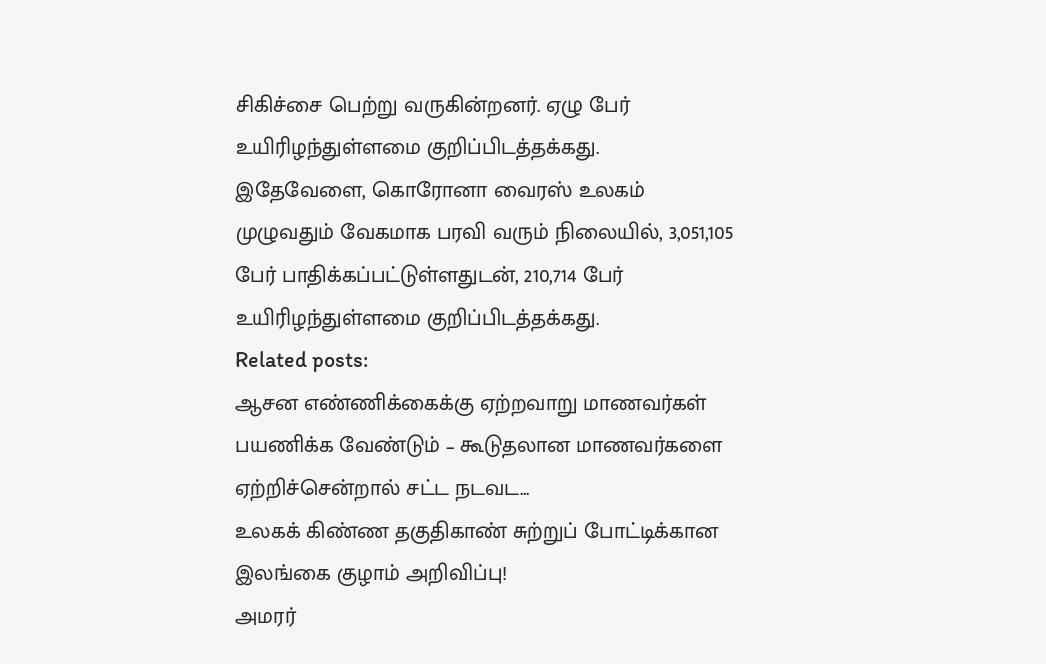சிகிச்சை பெற்று வருகின்றனர். ஏழு பேர் உயிரிழந்துள்ளமை குறிப்பிடத்தக்கது.
இதேவேளை, கொரோனா வைரஸ் உலகம் முழுவதும் வேகமாக பரவி வரும் நிலையில், 3,051,105 பேர் பாதிக்கப்பட்டுள்ளதுடன், 210,714 பேர் உயிரிழந்துள்ளமை குறிப்பிடத்தக்கது.
Related posts:
ஆசன எண்ணிக்கைக்கு ஏற்றவாறு மாணவர்கள் பயணிக்க வேண்டும் – கூடுதலான மாணவர்களை ஏற்றிச்சென்றால் சட்ட நடவட...
உலகக் கிண்ண தகுதிகாண் சுற்றுப் போட்டிக்கான இலங்கை குழாம் அறிவிப்பு!
அமரர்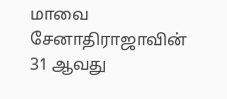மாவை சேனாதிராஜாவின் 31 ஆவது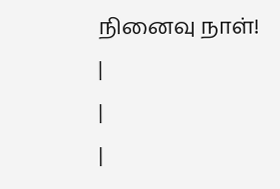நினைவு நாள்!
|
|
|